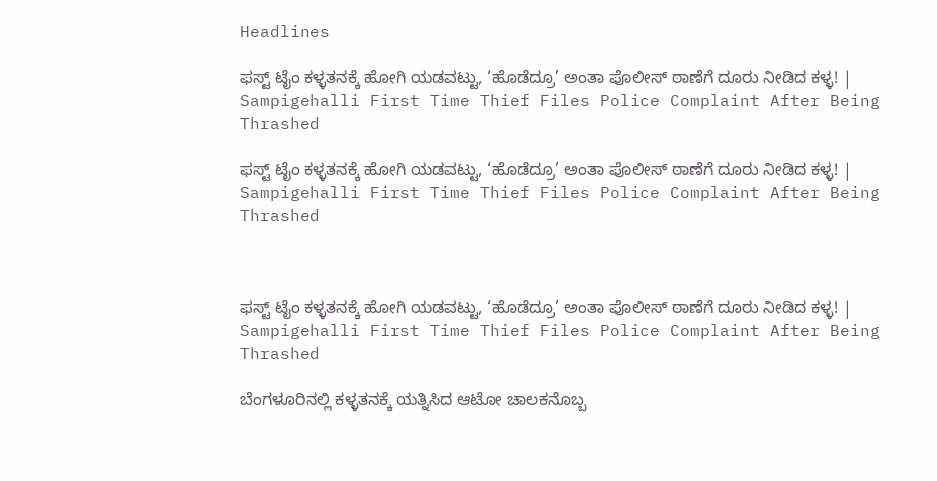Headlines

ಫಸ್ಟ್ ಟೈಂ ಕಳ್ಳತನಕ್ಕೆ ಹೋಗಿ ಯಡವಟ್ಟು, ‘ಹೊಡೆದ್ರೂ’ ಅಂತಾ ಪೊಲೀಸ್ ಠಾಣೆಗೆ ದೂರು ನೀಡಿದ ಕಳ್ಳ! | Sampigehalli First Time Thief Files Police Complaint After Being Thrashed

ಫಸ್ಟ್ ಟೈಂ ಕಳ್ಳತನಕ್ಕೆ ಹೋಗಿ ಯಡವಟ್ಟು, ‘ಹೊಡೆದ್ರೂ’ ಅಂತಾ ಪೊಲೀಸ್ ಠಾಣೆಗೆ ದೂರು ನೀಡಿದ ಕಳ್ಳ! | Sampigehalli First Time Thief Files Police Complaint After Being Thrashed



ಫಸ್ಟ್ ಟೈಂ ಕಳ್ಳತನಕ್ಕೆ ಹೋಗಿ ಯಡವಟ್ಟು, ‘ಹೊಡೆದ್ರೂ’ ಅಂತಾ ಪೊಲೀಸ್ ಠಾಣೆಗೆ ದೂರು ನೀಡಿದ ಕಳ್ಳ! | Sampigehalli First Time Thief Files Police Complaint After Being Thrashed

ಬೆಂಗಳೂರಿನಲ್ಲಿ ಕಳ್ಳತನಕ್ಕೆ ಯತ್ನಿಸಿದ ಆಟೋ ಚಾಲಕನೊಬ್ಬ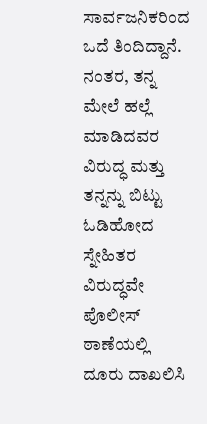ಸಾರ್ವಜನಿಕರಿಂದ ಒದೆ ತಿಂದಿದ್ದಾನೆ. ನಂತರ, ತನ್ನ ಮೇಲೆ ಹಲ್ಲೆ ಮಾಡಿದವರ ವಿರುದ್ಧ ಮತ್ತು ತನ್ನನ್ನು ಬಿಟ್ಟು ಓಡಿಹೋದ ಸ್ನೇಹಿತರ ವಿರುದ್ಧವೇ ಪೊಲೀಸ್ ಠಾಣೆಯಲ್ಲಿ ದೂರು ದಾಖಲಿಸಿ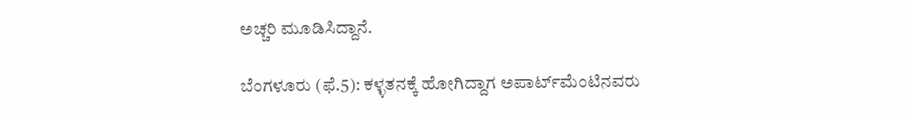ಅಚ್ಚರಿ ಮೂಡಿಸಿದ್ದಾನೆ.

ಬೆಂಗಳೂರು (ಫೆ.5): ಕಳ್ಳತನಕ್ಕೆ ಹೋಗಿದ್ದಾಗ ಅಪಾರ್ಟ್‌ಮೆಂಟಿನವರು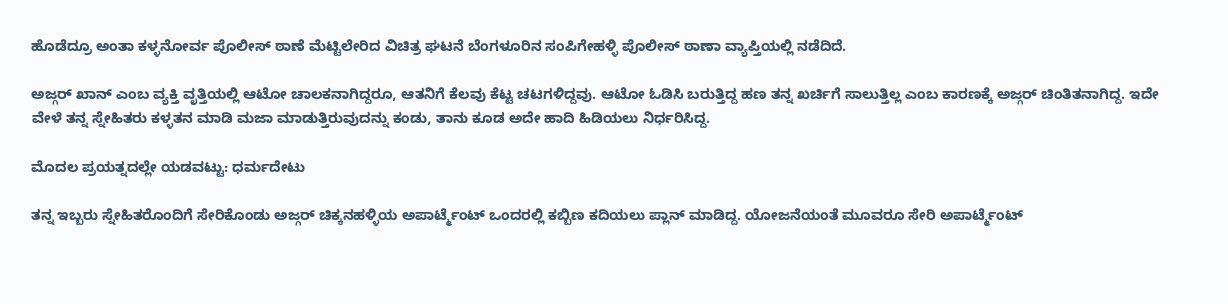ಹೊಡೆದ್ರೂ ಅಂತಾ ಕಳ್ಳನೋರ್ವ ಪೊಲೀಸ್ ಠಾಣೆ ಮೆಟ್ಟಿಲೇರಿದ ವಿಚಿತ್ರ ಘಟನೆ ಬೆಂಗಳೂರಿನ ಸಂಪಿಗೇಹಳ್ಳಿ ಪೊಲೀಸ್ ಠಾಣಾ ವ್ಯಾಪ್ತಿಯಲ್ಲಿ ನಡೆದಿದೆ.

ಅಜ್ಗರ್ ಖಾನ್ ಎಂಬ ವ್ಯಕ್ತಿ ವೃತ್ತಿಯಲ್ಲಿ ಆಟೋ ಚಾಲಕನಾಗಿದ್ದರೂ, ಆತನಿಗೆ ಕೆಲವು ಕೆಟ್ಟ ಚಟಗಳಿದ್ದವು. ಆಟೋ ಓಡಿಸಿ ಬರುತ್ತಿದ್ದ ಹಣ ತನ್ನ ಖರ್ಚಿಗೆ ಸಾಲುತ್ತಿಲ್ಲ ಎಂಬ ಕಾರಣಕ್ಕೆ ಅಜ್ಗರ್ ಚಿಂತಿತನಾಗಿದ್ದ. ಇದೇ ವೇಳೆ ತನ್ನ ಸ್ನೇಹಿತರು ಕಳ್ಳತನ ಮಾಡಿ ಮಜಾ ಮಾಡುತ್ತಿರುವುದನ್ನು ಕಂಡು, ತಾನು ಕೂಡ ಅದೇ ಹಾದಿ ಹಿಡಿಯಲು ನಿರ್ಧರಿಸಿದ್ದ.

ಮೊದಲ ಪ್ರಯತ್ನದಲ್ಲೇ ಯಡವಟ್ಟು: ಧರ್ಮದೇಟು

ತನ್ನ ಇಬ್ಬರು ಸ್ನೇಹಿತರೊಂದಿಗೆ ಸೇರಿಕೊಂಡು ಅಜ್ಗರ್ ಚಿಕ್ಕನಹಳ್ಳಿಯ ಅಪಾರ್ಟ್ಮೆಂಟ್ ಒಂದರಲ್ಲಿ ಕಬ್ಬಿಣ ಕದಿಯಲು ಪ್ಲಾನ್ ಮಾಡಿದ್ದ. ಯೋಜನೆಯಂತೆ ಮೂವರೂ ಸೇರಿ ಅಪಾರ್ಟ್ಮೆಂಟ್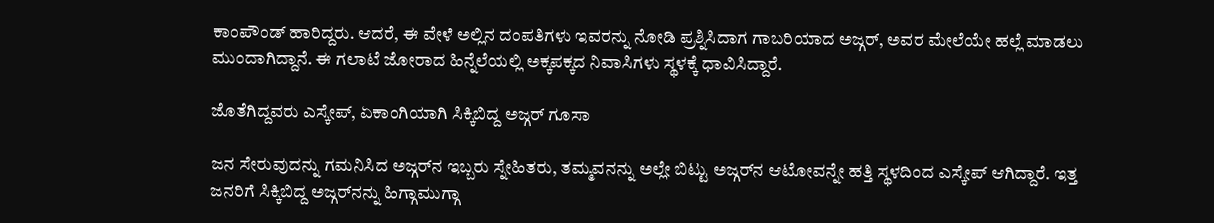ಕಾಂಪೌಂಡ್ ಹಾರಿದ್ದರು. ಆದರೆ, ಈ ವೇಳೆ ಅಲ್ಲಿನ ದಂಪತಿಗಳು ಇವರನ್ನು ನೋಡಿ ಪ್ರಶ್ನಿಸಿದಾಗ ಗಾಬರಿಯಾದ ಅಜ್ಗರ್, ಅವರ ಮೇಲೆಯೇ ಹಲ್ಲೆ ಮಾಡಲು ಮುಂದಾಗಿದ್ದಾನೆ. ಈ ಗಲಾಟೆ ಜೋರಾದ ಹಿನ್ನೆಲೆಯಲ್ಲಿ ಅಕ್ಕಪಕ್ಕದ ನಿವಾಸಿಗಳು ಸ್ಥಳಕ್ಕೆ ಧಾವಿಸಿದ್ದಾರೆ.

ಜೊತೆಗಿದ್ದವರು ಎಸ್ಕೇಪ್, ಏಕಾಂಗಿಯಾಗಿ ಸಿಕ್ಕಿಬಿದ್ದ ಅಜ್ಗರ್ ಗೂಸಾ

ಜನ ಸೇರುವುದನ್ನು ಗಮನಿಸಿದ ಅಜ್ಗರ್‌ನ ಇಬ್ಬರು ಸ್ನೇಹಿತರು, ತಮ್ಮವನನ್ನು ಅಲ್ಲೇ ಬಿಟ್ಟು ಅಜ್ಗರ್‌ನ ಆಟೋವನ್ನೇ ಹತ್ತಿ ಸ್ಥಳದಿಂದ ಎಸ್ಕೇಪ್ ಆಗಿದ್ದಾರೆ. ಇತ್ತ ಜನರಿಗೆ ಸಿಕ್ಕಿಬಿದ್ದ ಅಜ್ಗರ್‌ನನ್ನು ಹಿಗ್ಗಾಮುಗ್ಗಾ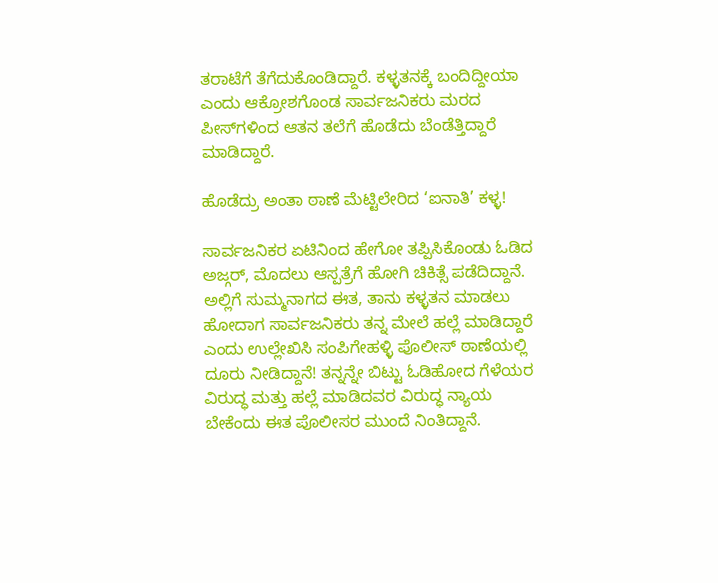ತರಾಟೆಗೆ ತೆಗೆದುಕೊಂಡಿದ್ದಾರೆ. ಕಳ್ಳತನಕ್ಕೆ ಬಂದಿದ್ದೀಯಾ ಎಂದು ಆಕ್ರೋಶಗೊಂಡ ಸಾರ್ವಜನಿಕರು ಮರದ ಪೀಸ್‌ಗಳಿಂದ ಆತನ ತಲೆಗೆ ಹೊಡೆದು ಬೆಂಡೆತ್ತಿದ್ದಾರೆ ಮಾಡಿದ್ದಾರೆ.

ಹೊಡೆದ್ರು ಅಂತಾ ಠಾಣೆ ಮೆಟ್ಟಿಲೇರಿದ ‘ಐನಾತಿ’ ಕಳ್ಳ!

ಸಾರ್ವಜನಿಕರ ಏಟಿನಿಂದ ಹೇಗೋ ತಪ್ಪಿಸಿಕೊಂಡು ಓಡಿದ ಅಜ್ಗರ್, ಮೊದಲು ಆಸ್ಪತ್ರೆಗೆ ಹೋಗಿ ಚಿಕಿತ್ಸೆ ಪಡೆದಿದ್ದಾನೆ. ಅಲ್ಲಿಗೆ ಸುಮ್ಮನಾಗದ ಈತ, ತಾನು ಕಳ್ಳತನ ಮಾಡಲು ಹೋದಾಗ ಸಾರ್ವಜನಿಕರು ತನ್ನ ಮೇಲೆ ಹಲ್ಲೆ ಮಾಡಿದ್ದಾರೆ ಎಂದು ಉಲ್ಲೇಖಿಸಿ ಸಂಪಿಗೇಹಳ್ಳಿ ಪೊಲೀಸ್ ಠಾಣೆಯಲ್ಲಿ ದೂರು ನೀಡಿದ್ದಾನೆ! ತನ್ನನ್ನೇ ಬಿಟ್ಟು ಓಡಿಹೋದ ಗೆಳೆಯರ ವಿರುದ್ಧ ಮತ್ತು ಹಲ್ಲೆ ಮಾಡಿದವರ ವಿರುದ್ಧ ನ್ಯಾಯ ಬೇಕೆಂದು ಈತ ಪೊಲೀಸರ ಮುಂದೆ ನಿಂತಿದ್ದಾನೆ.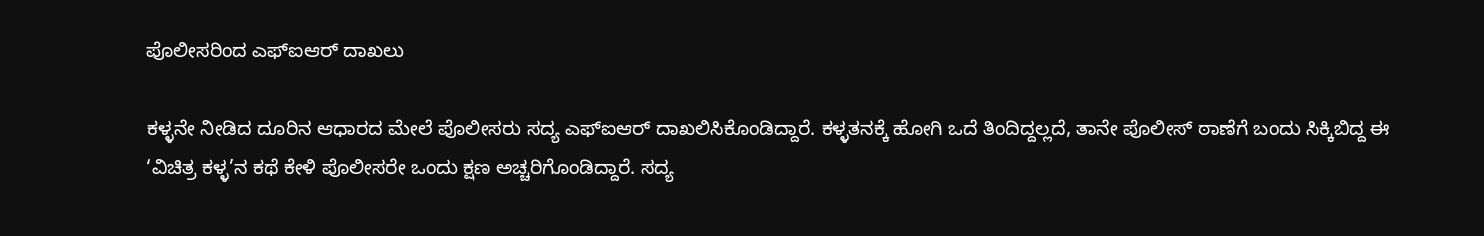ಪೊಲೀಸರಿಂದ ಎಫ್‌ಐಆರ್ ದಾಖಲು

ಕಳ್ಳನೇ ನೀಡಿದ ದೂರಿನ ಆಧಾರದ ಮೇಲೆ ಪೊಲೀಸರು ಸದ್ಯ ಎಫ್‌ಐಆರ್ ದಾಖಲಿಸಿಕೊಂಡಿದ್ದಾರೆ. ಕಳ್ಳತನಕ್ಕೆ ಹೋಗಿ ಒದೆ ತಿಂದಿದ್ದಲ್ಲದೆ, ತಾನೇ ಪೊಲೀಸ್ ಠಾಣೆಗೆ ಬಂದು ಸಿಕ್ಕಿಬಿದ್ದ ಈ ‘ವಿಚಿತ್ರ ಕಳ್ಳ’ನ ಕಥೆ ಕೇಳಿ ಪೊಲೀಸರೇ ಒಂದು ಕ್ಷಣ ಅಚ್ಚರಿಗೊಂಡಿದ್ದಾರೆ. ಸದ್ಯ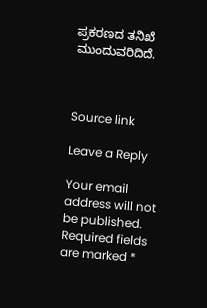ಪ್ರಕರಣದ ತನಿಖೆ ಮುಂದುವರಿದಿದೆ.



Source link

Leave a Reply

Your email address will not be published. Required fields are marked *